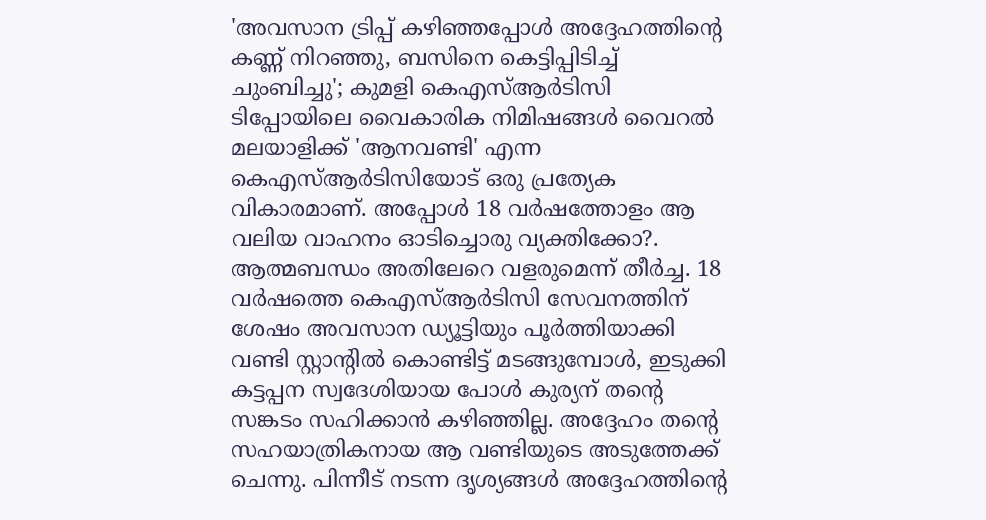'അവസാന ട്രിപ്പ് കഴിഞ്ഞപ്പോൾ അദ്ദേഹത്തിന്റെ കണ്ണ് നിറഞ്ഞു, ബസിനെ കെട്ടിപ്പിടിച്ച് ചുംബിച്ചു'; കുമളി കെഎസ്ആർടിസി ടിപ്പോയിലെ വൈകാരിക നിമിഷങ്ങൾ വൈറൽ
മലയാളിക്ക് 'ആനവണ്ടി' എന്ന കെഎസ്ആർടിസിയോട് ഒരു പ്രത്യേക വികാരമാണ്. അപ്പോൾ 18 വർഷത്തോളം ആ വലിയ വാഹനം ഓടിച്ചൊരു വ്യക്തിക്കോ?. ആത്മബന്ധം അതിലേറെ വളരുമെന്ന് തീർച്ച. 18 വർഷത്തെ കെഎസ്ആർടിസി സേവനത്തിന് ശേഷം അവസാന ഡ്യൂട്ടിയും പൂർത്തിയാക്കി വണ്ടി സ്റ്റാന്റിൽ കൊണ്ടിട്ട് മടങ്ങുമ്പോൾ, ഇടുക്കി കട്ടപ്പന സ്വദേശിയായ പോൾ കുര്യന് തന്റെ സങ്കടം സഹിക്കാൻ കഴിഞ്ഞില്ല. അദ്ദേഹം തന്റെ സഹയാത്രികനായ ആ വണ്ടിയുടെ അടുത്തേക്ക് ചെന്നു. പിന്നീട് നടന്ന ദൃശ്യങ്ങൾ അദ്ദേഹത്തിന്റെ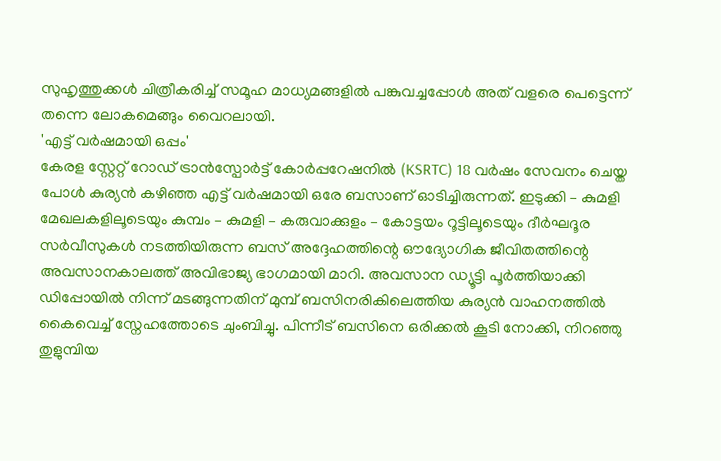സുഹൃത്തുക്കൾ ചിത്രീകരിച്ച് സമൂഹ മാധ്യമങ്ങളിൽ പങ്കുവച്ചപ്പോൾ അത് വളരെ പെട്ടെന്ന് തന്നെ ലോകമെങ്ങും വൈറലായി.
'എട്ട് വർഷമായി ഒപ്പം'
കേരള സ്റ്റേറ്റ് റോഡ് ട്രാൻസ്പോർട്ട് കോർപ്പറേഷനിൽ (KSRTC) 18 വർഷം സേവനം ചെയ്ത പോൾ കുര്യൻ കഴിഞ്ഞ എട്ട് വർഷമായി ഒരേ ബസാണ് ഓടിച്ചിരുന്നത്. ഇടുക്കി – കുമളി മേഖലകളിലൂടെയും കുമ്പം – കുമളി – കരുവാക്കുളം – കോട്ടയം റൂട്ടിലൂടെയും ദീർഘദൂര സർവീസുകൾ നടത്തിയിരുന്ന ബസ് അദ്ദേഹത്തിന്റെ ഔദ്യോഗിക ജീവിതത്തിന്റെ അവസാനകാലത്ത് അവിഭാജ്യ ഭാഗമായി മാറി. അവസാന ഡ്യൂട്ടി പൂർത്തിയാക്കി ഡിപ്പോയിൽ നിന്ന് മടങ്ങുന്നതിന് മുമ്പ് ബസിനരികിലെത്തിയ കുര്യൻ വാഹനത്തിൽ കൈവെച്ച് സ്നേഹത്തോടെ ചുംബിച്ചു. പിന്നീട് ബസിനെ ഒരിക്കൽ കൂടി നോക്കി, നിറഞ്ഞു തുളുമ്പിയ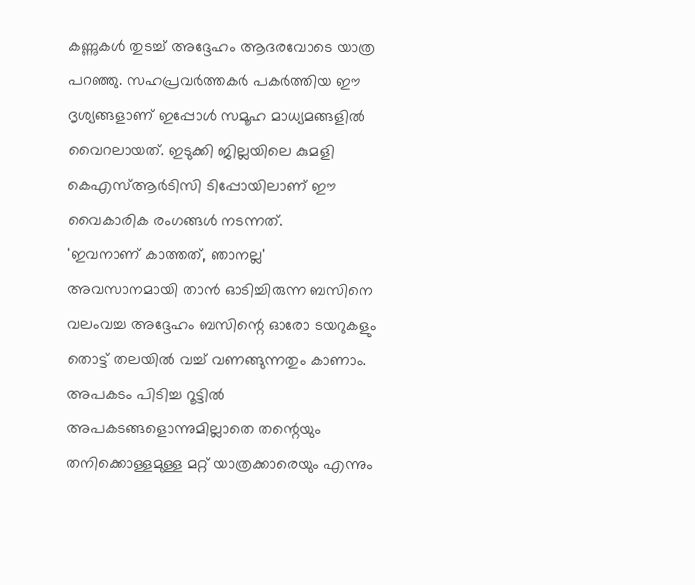കണ്ണുകൾ തുടച്ച് അദ്ദേഹം ആദരവോടെ യാത്ര പറഞ്ഞു. സഹപ്രവർത്തകർ പകർത്തിയ ഈ ദൃശ്യങ്ങളാണ് ഇപ്പോൾ സമൂഹ മാധ്യമങ്ങളിൽ വൈറലായത്. ഇടുക്കി ജില്ലയിലെ കുമളി കെഎസ്ആർടിസി ടിപ്പോയിലാണ് ഈ വൈകാരിക രംഗങ്ങൾ നടന്നത്.
'ഇവനാണ് കാത്തത്, ഞാനല്ല'
അവസാനമായി താൻ ഓടിച്ചിരുന്ന ബസിനെ വലംവച്ച അദ്ദേഹം ബസിന്റെ ഓരോ ടയറുകളും തൊട്ട് തലയിൽ വച്ച് വണങ്ങുന്നതും കാണാം. അപകടം പിടിച്ച റൂട്ടിൽ അപകടങ്ങളൊന്നുമില്ലാതെ തന്റെയും തനിക്കൊള്ളമുള്ള മറ്റ് യാത്രക്കാരെയും എന്നും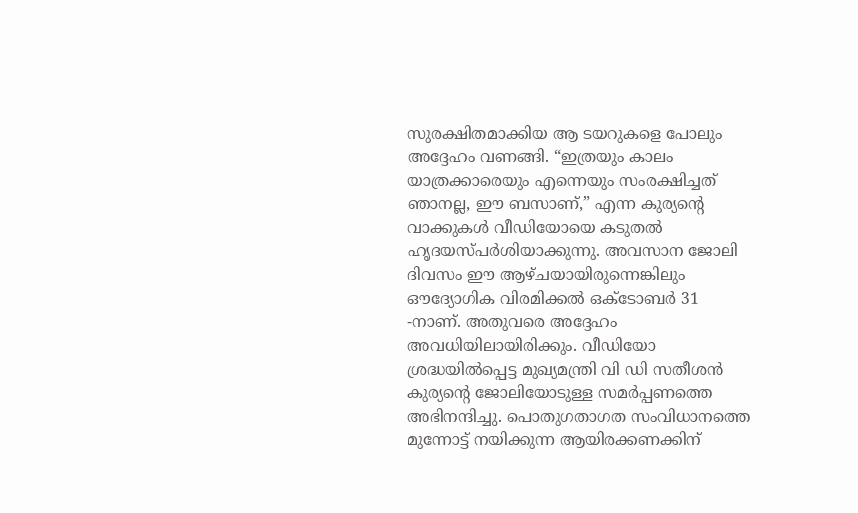സുരക്ഷിതമാക്കിയ ആ ടയറുകളെ പോലും അദ്ദേഹം വണങ്ങി. “ഇത്രയും കാലം യാത്രക്കാരെയും എന്നെയും സംരക്ഷിച്ചത് ഞാനല്ല, ഈ ബസാണ്,” എന്ന കുര്യന്റെ വാക്കുകൾ വീഡിയോയെ കടുതൽ ഹൃദയസ്പർശിയാക്കുന്നു. അവസാന ജോലി ദിവസം ഈ ആഴ്ചയായിരുന്നെങ്കിലും ഔദ്യോഗിക വിരമിക്കൽ ഒക്ടോബർ 31 -നാണ്. അതുവരെ അദ്ദേഹം അവധിയിലായിരിക്കും. വീഡിയോ ശ്രദ്ധയിൽപ്പെട്ട മുഖ്യമന്ത്രി വി ഡി സതീശൻ കുര്യന്റെ ജോലിയോടുള്ള സമർപ്പണത്തെ അഭിനന്ദിച്ചു. പൊതുഗതാഗത സംവിധാനത്തെ മുന്നോട്ട് നയിക്കുന്ന ആയിരക്കണക്കിന്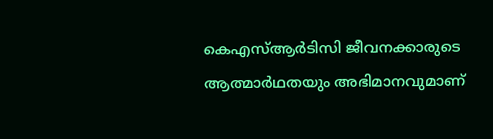കെഎസ്ആർടിസി ജീവനക്കാരുടെ ആത്മാർഥതയും അഭിമാനവുമാണ്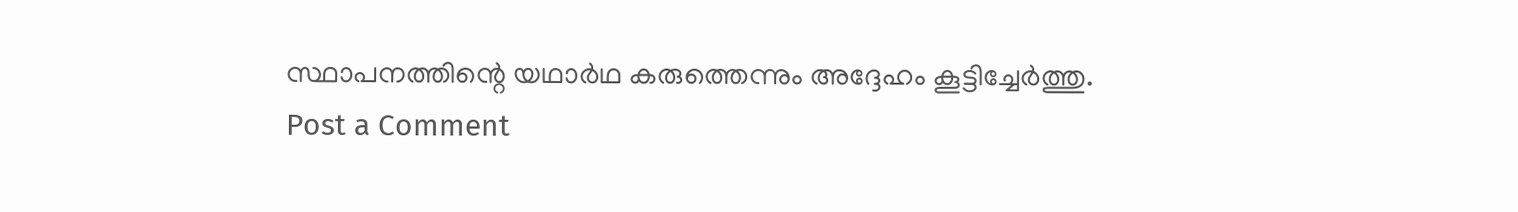സ്ഥാപനത്തിന്റെ യഥാർഥ കരുത്തെന്നും അദ്ദേഹം കൂട്ടിച്ചേർത്തു.
Post a Comment